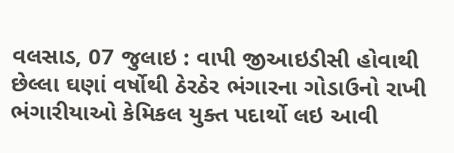વલસાડ, 07 જુલાઇ : વાપી જીઆઇડીસી હોવાથી છેલ્લા ઘણાં વર્ષોથી ઠેરઠેર ભંગારના ગોડાઉનો રાખી ભંગારીયાઓ કેમિકલ યુક્ત પદાર્થો લઇ આવી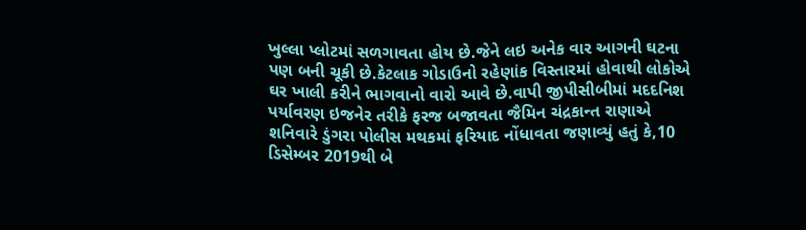ખુલ્લા પ્લોટમાં સળગાવતા હોય છે.જેને લઇ અનેક વાર આગની ઘટના પણ બની ચૂકી છે.કેટલાક ગોડાઉનો રહેણાંક વિસ્તારમાં હોવાથી લોકોએ ઘર ખાલી કરીને ભાગવાનો વારો આવે છે.વાપી જીપીસીબીમાં મદદનિશ પર્યાવરણ ઇજનેર તરીકે ફરજ બજાવતા જૈમિન ચંદ્રકાન્ત રાણાએ શનિવારે ડુંગરા પોલીસ મથકમાં ફરિયાદ નોંધાવતા જણાવ્યું હતું કે,10 ડિસેમ્બર 2019થી બે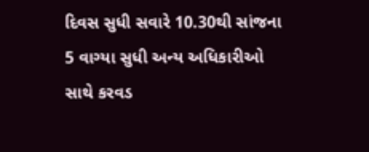દિવસ સુધી સવારે 10.30થી સાંજના 5 વાગ્યા સુધી અન્ય અધિકારીઓ સાથે કરવડ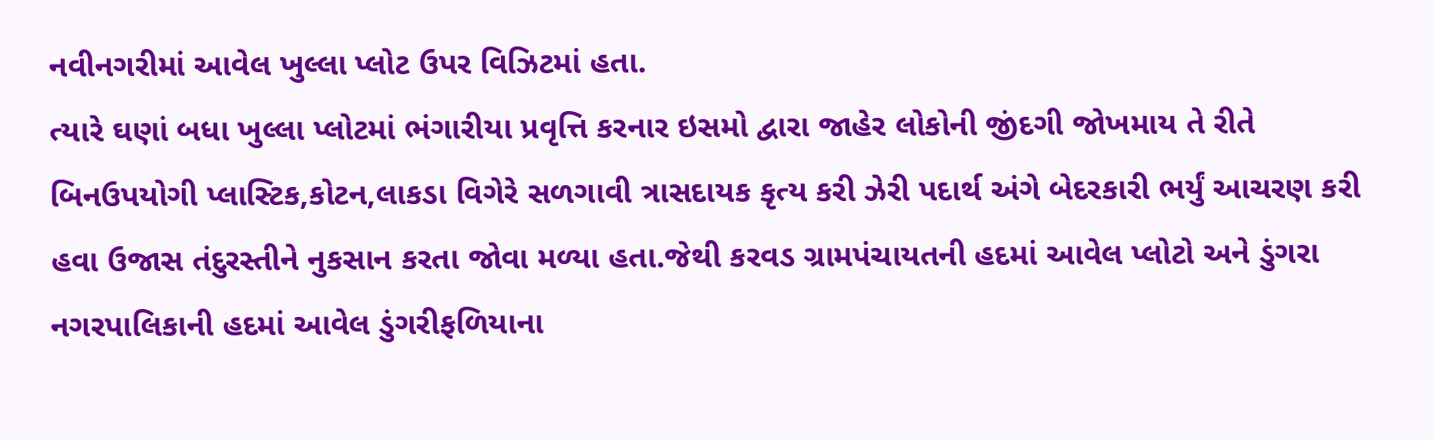નવીનગરીમાં આવેલ ખુલ્લા પ્લોટ ઉપર વિઝિટમાં હતા.
ત્યારે ઘણાં બધા ખુલ્લા પ્લોટમાં ભંગારીયા પ્રવૃત્તિ કરનાર ઇસમો દ્વારા જાહેર લોકોની જીંદગી જોખમાય તે રીતે બિનઉપયોગી પ્લાસ્ટિક,કોટન,લાકડા વિગેરે સળગાવી ત્રાસદાયક કૃત્ય કરી ઝેરી પદાર્થ અંગે બેદરકારી ભર્યું આચરણ કરી હવા ઉજાસ તંદુરસ્તીને નુકસાન કરતા જોવા મળ્યા હતા.જેથી કરવડ ગ્રામપંચાયતની હદમાં આવેલ પ્લોટો અને ડુંગરા નગરપાલિકાની હદમાં આવેલ ડુંગરીફળિયાના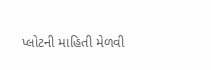પ્લોટની માહિતી મેળવી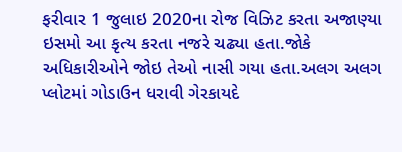ફરીવાર 1 જુલાઇ 2020ના રોજ વિઝિટ કરતા અજાણ્યા ઇસમો આ કૃત્ય કરતા નજરે ચઢ્યા હતા.જોકે અધિકારીઓને જોઇ તેઓ નાસી ગયા હતા.અલગ અલગ પ્લોટમાં ગોડાઉન ધરાવી ગેરકાયદે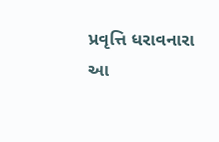પ્રવૃત્તિ ધરાવનારા આ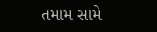તમામ સામે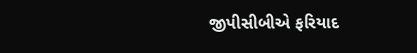જીપીસીબીએ ફરિયાદ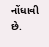નોંધાવી છે.